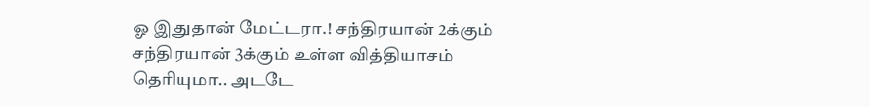ஓ இதுதான் மேட்டரா.! சந்திரயான் 2க்கும் சந்திரயான் 3க்கும் உள்ள வித்தியாசம் தெரியுமா.. அடடே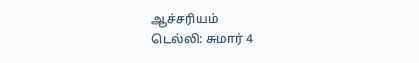ஆச்சரியம்
டெல்லி: சுமார் 4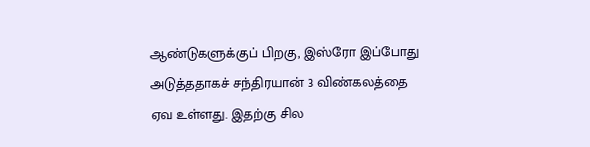ஆண்டுகளுக்குப் பிறகு, இஸ்ரோ இப்போது அடுத்ததாகச் சந்திரயான் 3 விண்கலத்தை ஏவ உள்ளது. இதற்கு சில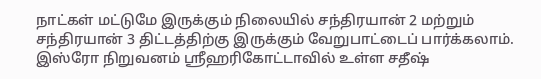நாட்கள் மட்டுமே இருக்கும் நிலையில் சந்திரயான் 2 மற்றும் சந்திரயான் 3 திட்டத்திற்கு இருக்கும் வேறுபாட்டைப் பார்க்கலாம்.
இஸ்ரோ நிறுவனம் ஸ்ரீஹரிகோட்டாவில் உள்ள சதீஷ்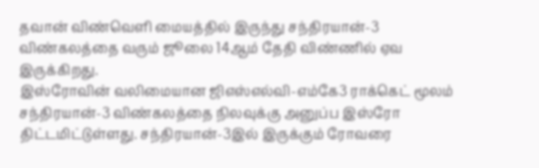தவான் விண்வெளி மையத்தில் இருந்து சந்திரயான்-3 விண்கலத்தை வரும் ஜூலை 14ஆம் தேதி விண்ணில் ஏவ இருக்கிறது.
இஸ்ரோவின் வலிமையான ஜிஎஸ்எல்வி-எம்கே3 ராக்கெட் மூலம் சந்திரயான்-3 விண்கலத்தை நிலவுக்கு அனுப்ப இஸ்ரோ திட்டமிட்டுள்ளது. சந்திரயான்-3இல் இருக்கும் ரோவரை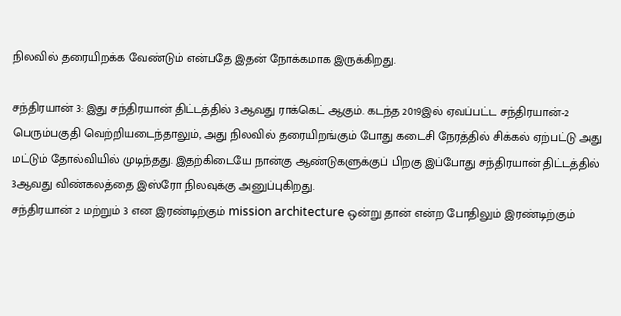நிலவில் தரையிறக்க வேண்டும் என்பதே இதன் நோக்கமாக இருக்கிறது.

சந்திரயான் 3: இது சந்திரயான் திட்டத்தில் 3ஆவது ராக்கெட் ஆகும். கடந்த 2019இல் ஏவப்பட்ட சந்திரயான்-2 பெரும்பகுதி வெற்றியடைந்தாலும், அது நிலவில் தரையிறங்கும் போது கடைசி நேரத்தில் சிக்கல் ஏற்பட்டு அது மட்டும் தோல்வியில் முடிந்தது. இதற்கிடையே நான்கு ஆண்டுகளுக்குப் பிறகு இப்போது சந்திரயான் திட்டத்தில் 3ஆவது விண்கலத்தை இஸ்ரோ நிலவுக்கு அனுப்புகிறது.
சந்திரயான் 2 மற்றும் 3 என இரண்டிற்கும் mission architecture ஒன்று தான் என்ற போதிலும் இரண்டிற்கும்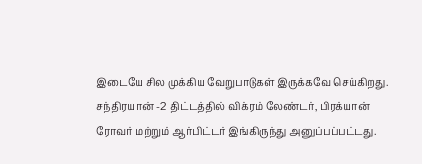இடையே சில முக்கிய வேறுபாடுகள் இருக்கவே செய்கிறது. சந்திரயான் -2 திட்டத்தில் விக்ரம் லேண்டர், பிரக்யான் ரோவர் மற்றும் ஆர்பிட்டர் இங்கிருந்து அனுப்பப்பட்டது.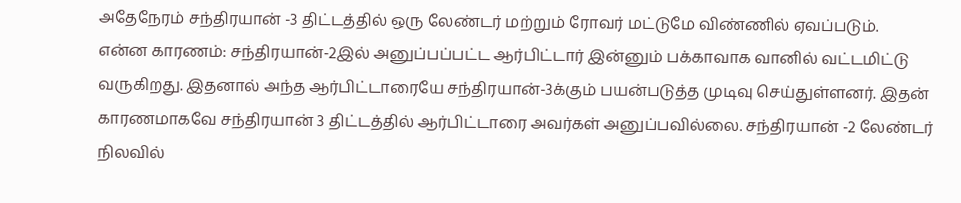அதேநேரம் சந்திரயான் -3 திட்டத்தில் ஒரு லேண்டர் மற்றும் ரோவர் மட்டுமே விண்ணில் ஏவப்படும்.
என்ன காரணம்: சந்திரயான்-2இல் அனுப்பப்பட்ட ஆர்பிட்டார் இன்னும் பக்காவாக வானில் வட்டமிட்டு வருகிறது. இதனால் அந்த ஆர்பிட்டாரையே சந்திரயான்-3க்கும் பயன்படுத்த முடிவு செய்துள்ளனர். இதன் காரணமாகவே சந்திரயான் 3 திட்டத்தில் ஆர்பிட்டாரை அவர்கள் அனுப்பவில்லை. சந்திரயான் -2 லேண்டர் நிலவில்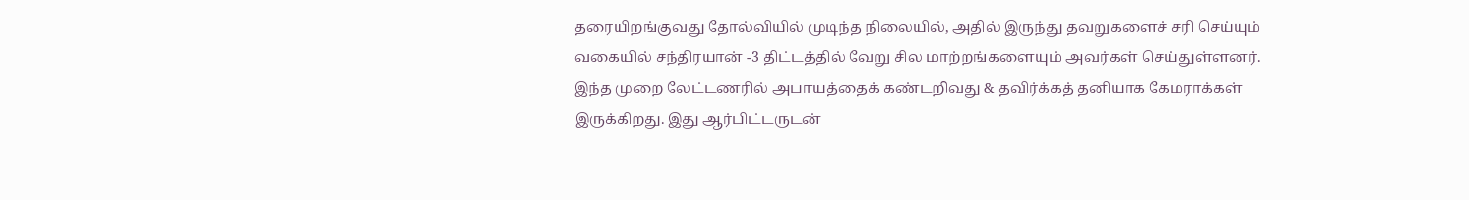தரையிறங்குவது தோல்வியில் முடிந்த நிலையில், அதில் இருந்து தவறுகளைச் சரி செய்யும் வகையில் சந்திரயான் -3 திட்டத்தில் வேறு சில மாற்றங்களையும் அவர்கள் செய்துள்ளனர்.
இந்த முறை லேட்டணரில் அபாயத்தைக் கண்டறிவது & தவிர்க்கத் தனியாக கேமராக்கள் இருக்கிறது. இது ஆர்பிட்டருடன்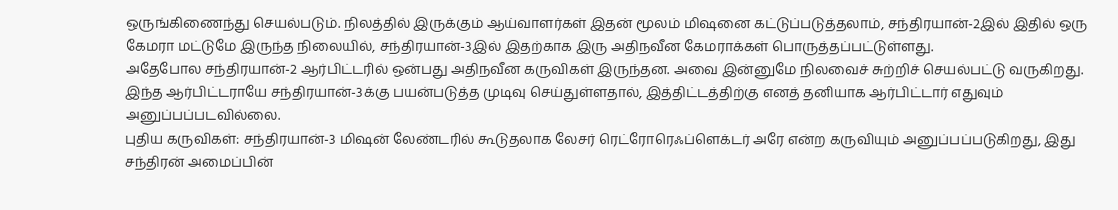ஒருங்கிணைந்து செயல்படும். நிலத்தில் இருக்கும் ஆய்வாளர்கள் இதன் மூலம் மிஷனை கட்டுப்படுத்தலாம், சந்திரயான்-2இல் இதில் ஒரு கேமரா மட்டுமே இருந்த நிலையில், சந்திரயான்-3இல் இதற்காக இரு அதிநவீன கேமராக்கள் பொருத்தப்பட்டுள்ளது.
அதேபோல சந்திரயான்-2 ஆர்பிட்டரில் ஒன்பது அதிநவீன கருவிகள் இருந்தன. அவை இன்னுமே நிலவைச் சுற்றிச் செயல்பட்டு வருகிறது. இந்த ஆர்பிட்டராயே சந்திரயான்-3க்கு பயன்படுத்த முடிவு செய்துள்ளதால், இத்திட்டத்திற்கு எனத் தனியாக ஆர்பிட்டார் எதுவும் அனுப்பப்படவில்லை.
புதிய கருவிகள்: சந்திரயான்-3 மிஷன் லேண்டரில் கூடுதலாக லேசர் ரெட்ரோரெஃப்ளெக்டர் அரே என்ற கருவியும் அனுப்பப்படுகிறது, இது சந்திரன் அமைப்பின்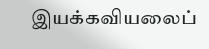இயக்கவியலைப்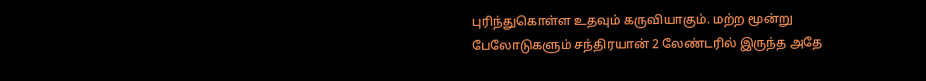புரிந்துகொள்ள உதவும் கருவியாகும். மற்ற மூன்று பேலோடுகளும் சந்திரயான் 2 லேண்டரில் இருந்த அதே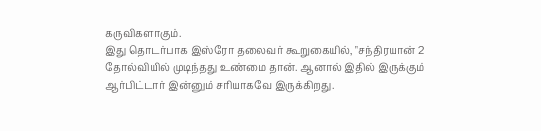கருவிகளாகும்.
இது தொடர்பாக இஸ்ரோ தலைவர் கூறுகையில், "சந்திரயான் 2 தோல்வியில் முடிந்தது உண்மை தான். ஆனால் இதில் இருக்கும் ஆர்பிட்டார் இன்னும் சரியாகவே இருக்கிறது.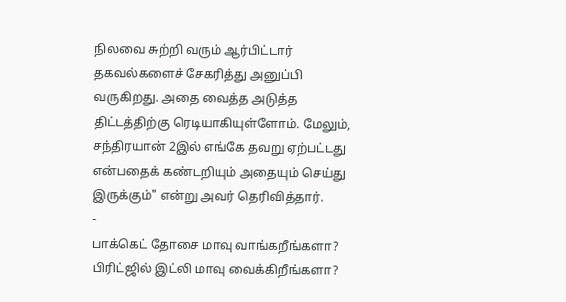நிலவை சுற்றி வரும் ஆர்பிட்டார் தகவல்களைச் சேகரித்து அனுப்பி வருகிறது. அதை வைத்த அடுத்த திட்டத்திற்கு ரெடியாகியுள்ளோம். மேலும், சந்திரயான் 2இல் எங்கே தவறு ஏற்பட்டது என்பதைக் கண்டறியும் அதையும் செய்து இருக்கும்" என்று அவர் தெரிவித்தார்.
-
பாக்கெட் தோசை மாவு வாங்கறீங்களா? பிரிட்ஜில் இட்லி மாவு வைக்கிறீங்களா?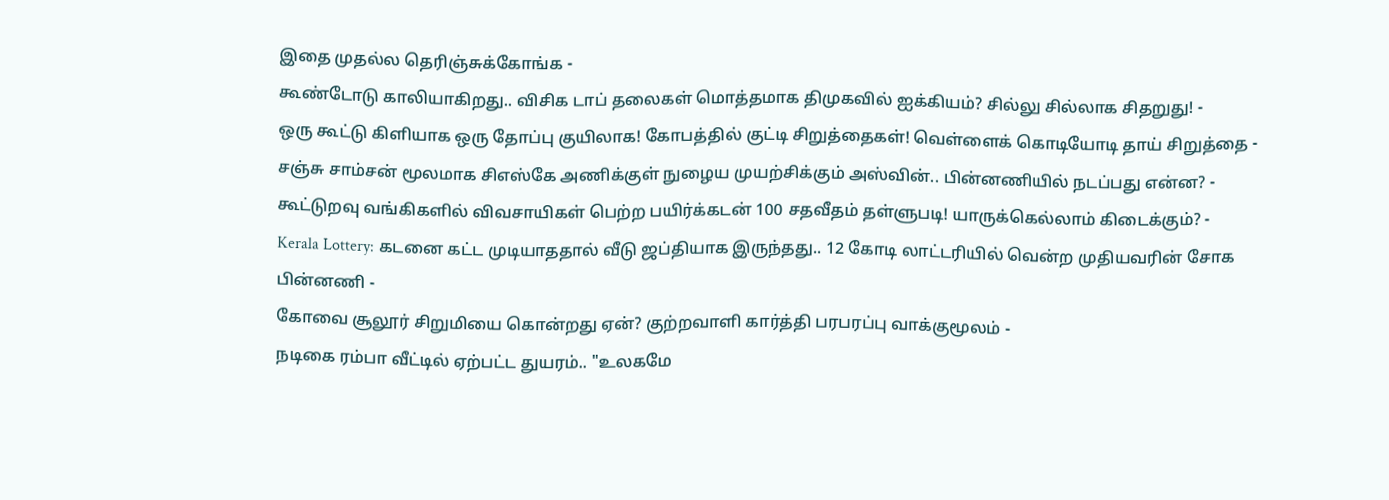இதை முதல்ல தெரிஞ்சுக்கோங்க -
கூண்டோடு காலியாகிறது.. விசிக டாப் தலைகள் மொத்தமாக திமுகவில் ஐக்கியம்? சில்லு சில்லாக சிதறுது! -
ஒரு கூட்டு கிளியாக ஒரு தோப்பு குயிலாக! கோபத்தில் குட்டி சிறுத்தைகள்! வெள்ளைக் கொடியோடி தாய் சிறுத்தை -
சஞ்சு சாம்சன் மூலமாக சிஎஸ்கே அணிக்குள் நுழைய முயற்சிக்கும் அஸ்வின்.. பின்னணியில் நடப்பது என்ன? -
கூட்டுறவு வங்கிகளில் விவசாயிகள் பெற்ற பயிர்க்கடன் 100 சதவீதம் தள்ளுபடி! யாருக்கெல்லாம் கிடைக்கும்? -
Kerala Lottery: கடனை கட்ட முடியாததால் வீடு ஜப்தியாக இருந்தது.. 12 கோடி லாட்டரியில் வென்ற முதியவரின் சோக பின்னணி -
கோவை சூலூர் சிறுமியை கொன்றது ஏன்? குற்றவாளி கார்த்தி பரபரப்பு வாக்குமூலம் -
நடிகை ரம்பா வீட்டில் ஏற்பட்ட துயரம்.. "உலகமே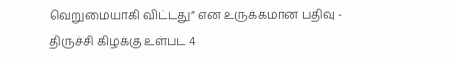வெறுமையாகி விட்டது” என உருக்கமான பதிவு -
திருச்சி கிழக்கு உள்பட 4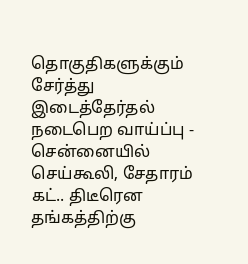தொகுதிகளுக்கும் சேர்த்து இடைத்தேர்தல் நடைபெற வாய்ப்பு -
சென்னையில் செய்கூலி, சேதாரம் கட்.. திடீரென தங்கத்திற்கு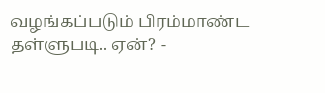வழங்கப்படும் பிரம்மாண்ட தள்ளுபடி.. ஏன்? -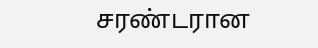சரண்டரான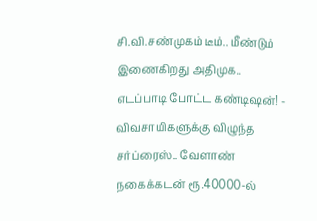சி.வி.சண்முகம் டீம்.. மீண்டும் இணைகிறது அதிமுக.. எடப்பாடி போட்ட கண்டிஷன்! -
விவசாயிகளுக்கு விழுந்த சர்ப்ரைஸ்.. வேளாண் நகைக்கடன் ரூ.40000-ல்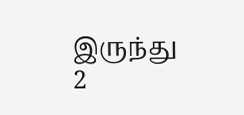இருந்து 2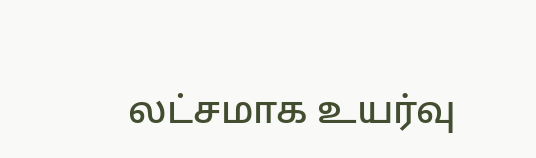லட்சமாக உயர்வு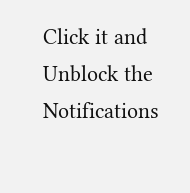Click it and Unblock the Notifications